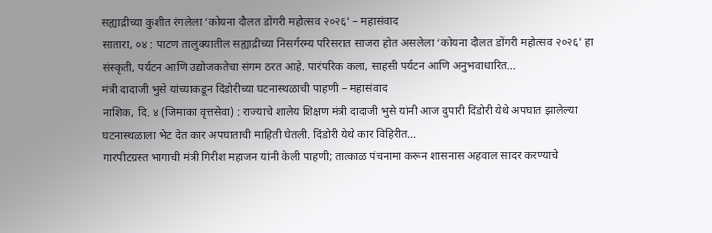सह्याद्रीच्या कुशीत रंगलेला ‘कोयना दौलत डोंगरी महोत्सव २०२६’ – महासंवाद
सातारा, ०४ : पाटण तालुक्यातील सह्याद्रीच्या निसर्गरम्य परिसरात साजरा होत असलेला ‘कोयना दौलत डोंगरी महोत्सव २०२६’ हा संस्कृती, पर्यटन आणि उद्योजकतेचा संगम ठरत आहे. पारंपरिक कला, साहसी पर्यटन आणि अनुभवाधारित…
मंत्री दादाजी भुसे यांच्याकडून दिंडोरीच्या घटनास्थळाची पाहणी – महासंवाद
नाशिक, दि. ४ (जिमाका वृत्तसेवा) : राज्याचे शालेय शिक्षण मंत्री दादाजी भुसे यांनी आज दुपारी दिंडोरी येथे अपघात झालेल्या घटनास्थळाला भेट देत कार अपघाताची माहिती घेतली. दिंडोरी येथे कार विहिरीत…
गारपीटग्रस्त भागाची मंत्री गिरीश महाजन यांनी केली पाहणी; तात्काळ पंचनामा करून शासनास अहवाल सादर करण्याचे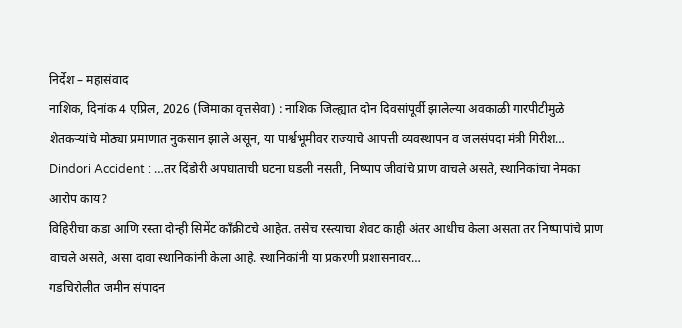निर्देश – महासंवाद
नाशिक, दिनांक 4 एप्रिल, 2026 (जिमाका वृत्तसेवा) : नाशिक जिल्ह्यात दोन दिवसांपूर्वी झालेल्या अवकाळी गारपीटीमुळे शेतकऱ्यांचे मोठ्या प्रमाणात नुकसान झाले असून, या पार्श्वभूमीवर राज्याचे आपत्ती व्यवस्थापन व जलसंपदा मंत्री गिरीश…
Dindori Accident : …तर दिंडोरी अपघाताची घटना घडली नसती, निष्पाप जीवांचे प्राण वाचले असते, स्थानिकांचा नेमका आरोप काय?
विहिरीचा कडा आणि रस्ता दोन्ही सिमेंट काँक्रीटचे आहेत. तसेच रस्त्याचा शेवट काही अंतर आधीच केला असता तर निष्पापांचे प्राण वाचले असते, असा दावा स्थानिकांनी केला आहे. स्थानिकांनी या प्रकरणी प्रशासनावर…
गडचिरोलीत जमीन संपादन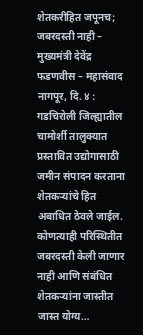शेतकरीहित जपूनच; जबरदस्ती नाही – मुख्यमंत्री देवेंद्र फडणवीस – महासंवाद
नागपूर, दि. ४ : गडचिरोली जिल्ह्यातील चामोर्शी तालुक्यात प्रस्तावित उद्योगासाठी जमीन संपादन करताना शेतकऱ्यांचे हित अबाधित ठेवले जाईल. कोणत्याही परिस्थितीत जबरदस्ती केली जाणार नाही आणि संबंधित शेतकऱ्यांना जास्तीत जास्त योग्य…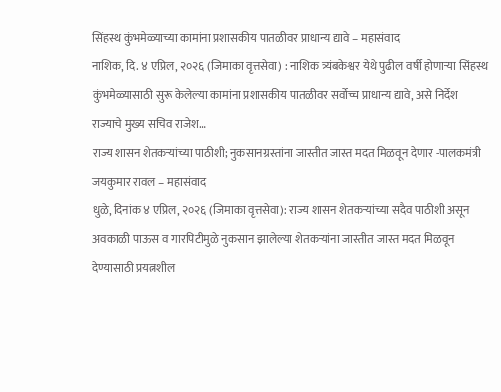सिंहस्थ कुंभमेळ्याच्या कामांना प्रशासकीय पातळीवर प्राधान्य द्यावे – महासंवाद
नाशिक, दि. ४ एप्रिल, २०२६ (जिमाका वृत्तसेवा) : नाशिक त्र्यंबकेश्वर येथे पुढील वर्षी होणाऱ्या सिंहस्थ कुंभमेळ्यासाठी सुरू केलेल्या कामांना प्रशासकीय पातळीवर सर्वोच्च प्राधान्य द्यावे, असे निर्देश राज्याचे मुख्य सचिव राजेश…
राज्य शासन शेतकऱ्यांच्या पाठीशी; नुकसानग्रस्तांना जास्तीत जास्त मदत मिळवून देणार -पालकमंत्री जयकुमार रावल – महासंवाद
धुळे, दिनांक ४ एप्रिल, २०२६ (जिमाका वृत्तसेवा): राज्य शासन शेतकऱ्यांच्या सदैव पाठीशी असून अवकाळी पाऊस व गारपिटीमुळे नुकसान झालेल्या शेतकऱ्यांना जास्तीत जास्त मदत मिळवून देण्यासाठी प्रयत्नशील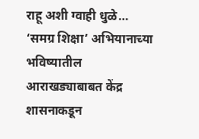राहू अशी ग्वाही धुळे…
‘समग्र शिक्षा’ अभियानाच्या भविष्यातील आराखड्याबाबत केंद्र शासनाकडून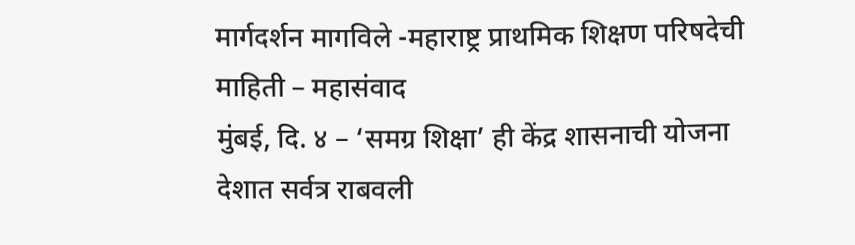मार्गदर्शन मागविले -महाराष्ट्र प्राथमिक शिक्षण परिषदेची माहिती – महासंवाद
मुंबई, दि. ४ – ‘समग्र शिक्षा’ ही केंद्र शासनाची योजना देशात सर्वत्र राबवली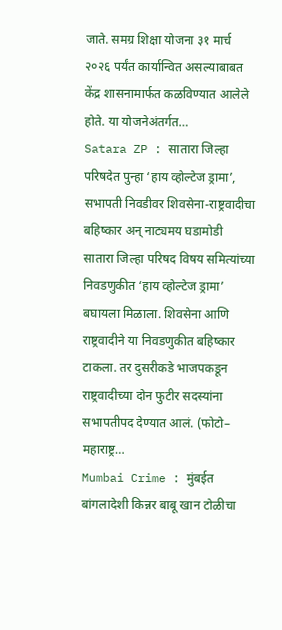जाते. समग्र शिक्षा योजना ३१ मार्च २०२६ पर्यंत कार्यान्वित असल्याबाबत केंद्र शासनामार्फत कळविण्यात आलेले होते. या योजनेअंतर्गत…
Satara ZP : सातारा जिल्हा परिषदेत पुन्हा ‘हाय व्होल्टेज ड्रामा’, सभापती निवडीवर शिवसेना-राष्ट्रवादीचा बहिष्कार अन् नाट्यमय घडामोडी
सातारा जिल्हा परिषद विषय समित्यांच्या निवडणुकीत ‘हाय व्होल्टेज ड्रामा’ बघायला मिळाला. शिवसेना आणि राष्ट्रवादीने या निवडणुकीत बहिष्कार टाकला. तर दुसरीकडे भाजपकडून राष्ट्रवादीच्या दोन फुटीर सदस्यांना सभापतीपद देण्यात आलं. (फोटो– महाराष्ट्र…
Mumbai Crime : मुंबईत बांगलादेशी किन्नर बाबू खान टोळीचा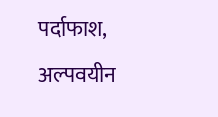पर्दाफाश, अल्पवयीन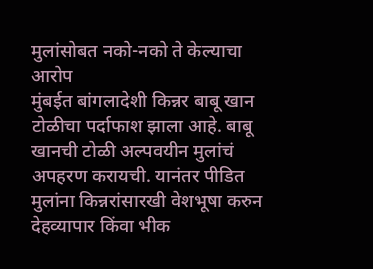मुलांसोबत नको-नको ते केल्याचा आरोप
मुंबईत बांगलादेशी किन्नर बाबू खान टोळीचा पर्दाफाश झाला आहे. बाबू खानची टोळी अल्पवयीन मुलांचं अपहरण करायची. यानंतर पीडित मुलांना किन्नरांसारखी वेशभूषा करुन देहव्यापार किंवा भीक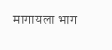मागायला भाग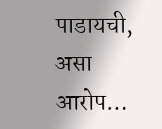पाडायची, असा आरोप…